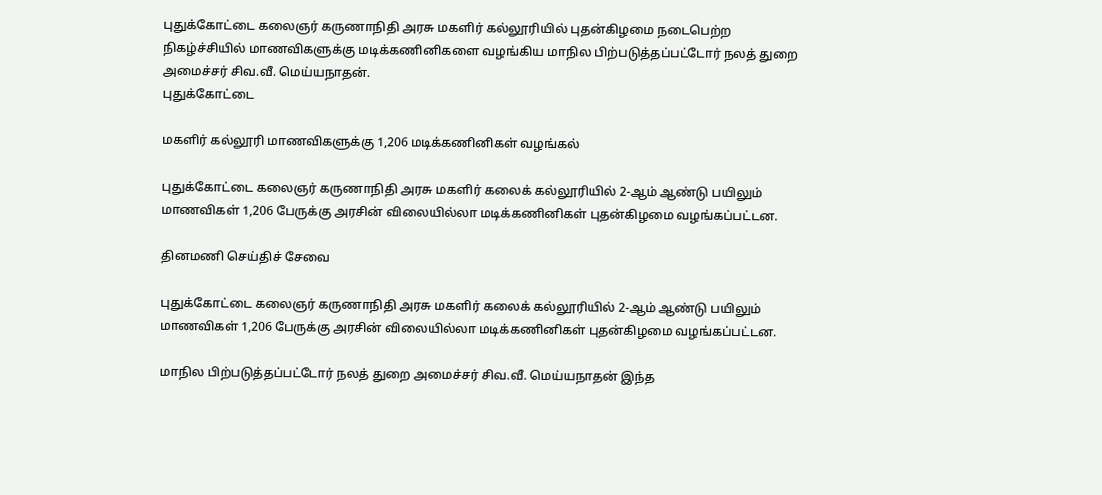புதுக்கோட்டை கலைஞர் கருணாநிதி அரசு மகளிர் கல்லூரியில் புதன்கிழமை நடைபெற்ற நிகழ்ச்சியில் மாணவிகளுக்கு மடிக்கணினிகளை வழங்கிய மாநில பிற்படுத்தப்பட்டோர் நலத் துறை அமைச்சர் சிவ.வீ. மெய்யநாதன்.
புதுக்கோட்டை

மகளிர் கல்லூரி மாணவிகளுக்கு 1,206 மடிக்கணினிகள் வழங்கல்

புதுக்கோட்டை கலைஞர் கருணாநிதி அரசு மகளிர் கலைக் கல்லூரியில் 2-ஆம் ஆண்டு பயிலும் மாணவிகள் 1,206 பேருக்கு அரசின் விலையில்லா மடிக்கணினிகள் புதன்கிழமை வழங்கப்பட்டன.

தினமணி செய்திச் சேவை

புதுக்கோட்டை கலைஞர் கருணாநிதி அரசு மகளிர் கலைக் கல்லூரியில் 2-ஆம் ஆண்டு பயிலும் மாணவிகள் 1,206 பேருக்கு அரசின் விலையில்லா மடிக்கணினிகள் புதன்கிழமை வழங்கப்பட்டன.

மாநில பிற்படுத்தப்பட்டோர் நலத் துறை அமைச்சர் சிவ.வீ. மெய்யநாதன் இந்த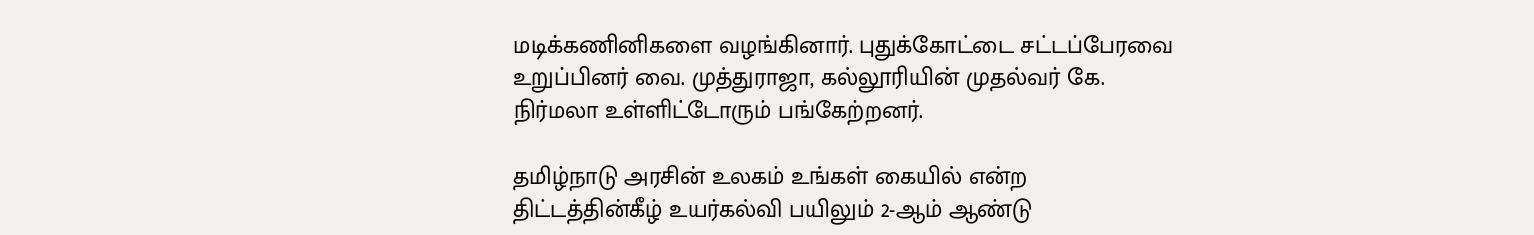மடிக்கணினிகளை வழங்கினார். புதுக்கோட்டை சட்டப்பேரவை உறுப்பினர் வை. முத்துராஜா, கல்லூரியின் முதல்வர் கே. நிர்மலா உள்ளிட்டோரும் பங்கேற்றனர்.

தமிழ்நாடு அரசின் உலகம் உங்கள் கையில் என்ற திட்டத்தின்கீழ் உயர்கல்வி பயிலும் 2-ஆம் ஆண்டு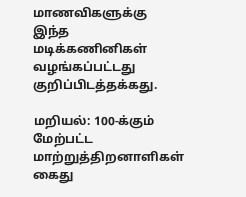மாணவிகளுக்கு இந்த மடிக்கணினிகள் வழங்கப்பட்டது குறிப்பிடத்தக்கது.

மறியல்: 100-க்கும் மேற்பட்ட மாற்றுத்திறனாளிகள் கைது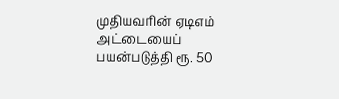முதியவரின் ஏடிஎம் அட்டையைப் பயன்படுத்தி ரூ. 50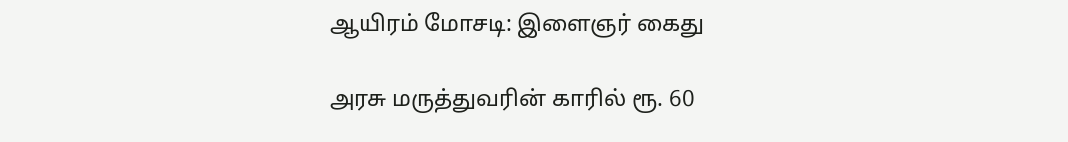ஆயிரம் மோசடி: இளைஞர் கைது

அரசு மருத்துவரின் காரில் ரூ. 60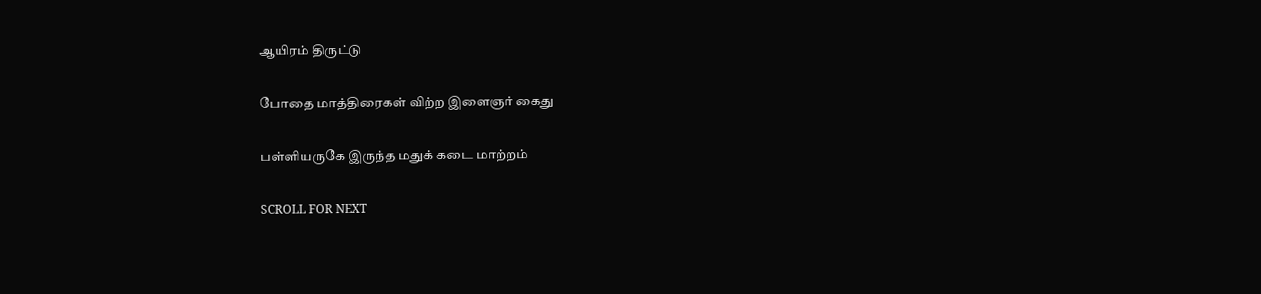ஆயிரம் திருட்டு

போதை மாத்திரைகள் விற்ற இளைஞர் கைது

பள்ளியருகே இருந்த மதுக் கடை மாற்றம்

SCROLL FOR NEXT